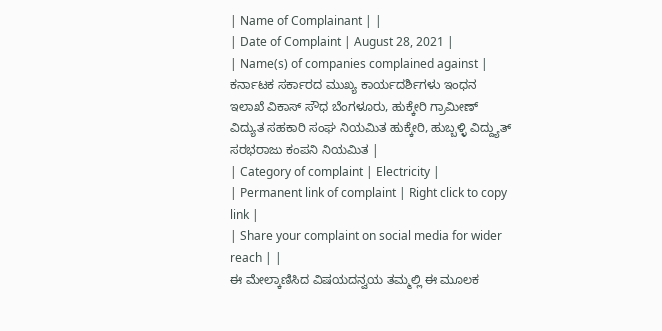| Name of Complainant | |
| Date of Complaint | August 28, 2021 |
| Name(s) of companies complained against | ಕರ್ನಾಟಕ ಸರ್ಕಾರದ ಮುಖ್ಯ ಕಾರ್ಯದರ್ಶಿಗಳು ಇಂಧನ ಇಲಾಖೆ ವಿಕಾಸ್ ಸೌಧ ಬೆಂಗಳೂರು, ಹುಕ್ಕೇರಿ ಗ್ರಾಮೀಣ್ ವಿದ್ಯುತ ಸಹಕಾರಿ ಸಂಘ ನಿಯಮಿತ ಹುಕ್ಕೇರಿ, ಹುಬ್ಬಳ್ಳಿ ವಿದ್ದ್ಯುತ್ ಸರಭರಾಜು ಕಂಪನಿ ನಿಯಮಿತ |
| Category of complaint | Electricity |
| Permanent link of complaint | Right click to copy link |
| Share your complaint on social media for wider reach | |
ಈ ಮೇಲ್ಕಾಣಿಸಿದ ವಿಷಯದನ್ವಯ ತಮ್ಮಲ್ಲಿ ಈ ಮೂಲಕ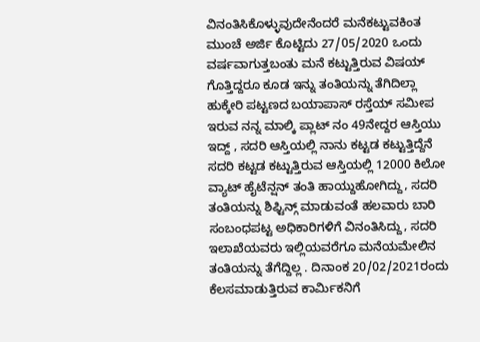ವಿನಂತಿಸಿಕೊಳ್ಳುವುದೇನೆಂದರೆ ಮನೆಕಟ್ಟುವಕಿಂತ ಮುಂಚೆ ಅರ್ಜಿ ಕೊಟ್ಟಿದು 27/05/2020 ಒಂದು ವರ್ಷವಾಗುತ್ತಬಂತು ಮನೆ ಕಟ್ಟುತ್ತಿರುವ ವಿಷಯ್ ಗೊತ್ತಿದ್ದರೂ ಕೂಡ ಇನ್ನು ತಂತಿಯನ್ನು ತೆಗಿದಿಲ್ಲಾ
ಹುಕ್ಕೇರಿ ಪಟ್ಟಣದ ಬಯಾಪಾಸ್ ರಸ್ತೆಯ್ ಸಮೀಪ ಇರುವ ನನ್ನ ಮಾಲ್ಕಿ ಪ್ಲಾಟ್ ನಂ 49ನೇದ್ದರ ಆಸ್ತಿಯು ಇದ್ದ್ , ಸದರಿ ಆಸ್ತಿಯಲ್ಲಿ ನಾನು ಕಟ್ಟಡ ಕಟ್ಟುತ್ತಿದ್ದೆನೆ ಸದರಿ ಕಟ್ಟಡ ಕಟ್ಟುತ್ತಿರುವ ಆಸ್ತಿಯಲ್ಲಿ 12000 ಕಿಲೋ ವ್ಯಾಟ್ ಹೈಟೆನ್ಷನ್ ತಂತಿ ಹಾಯ್ದುಹೋಗಿದ್ದು, ಸದರಿ ತಂತಿಯನ್ನು ಶಿಫ್ಟಿನ್ಗ್ ಮಾಡುವಂತೆ ಹಲವಾರು ಬಾರಿ ಸಂಬಂಧಪಟ್ಟ ಅಧಿಕಾರಿಗಳಿಗೆ ವಿನಂತಿಸಿದ್ದು, ಸದರಿ ಇಲಾಖೆಯವರು ಇಲ್ಲಿಯವರೆಗೂ ಮನೆಯಮೇಲಿನ ತಂತಿಯನ್ನು ತೆಗೆದ್ದಿಲ್ಲ . ದಿನಾಂಕ 20/02/2021ರಂದು ಕೆಲಸಮಾಡುತ್ತಿರುವ ಕಾರ್ಮಿಕನಿಗೆ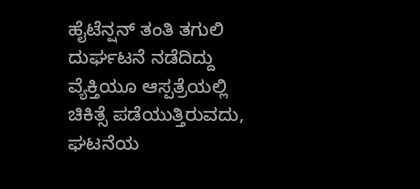ಹೈಟೆನ್ಷನ್ ತಂತಿ ತಗುಲಿ ದುರ್ಘಟನೆ ನಡೆದಿದ್ದು ವ್ಯೆಕ್ತಿಯೂ ಆಸ್ಪತ್ರೆಯಲ್ಲಿ ಚಿಕಿತ್ಸೆ ಪಡೆಯುತ್ತಿರುವದು, ಘಟನೆಯ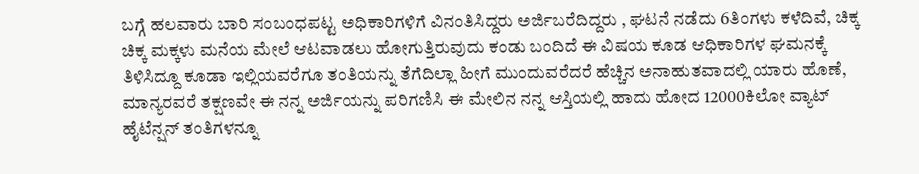ಬಗ್ಗೆ ಹಲವಾರು ಬಾರಿ ಸಂಬಂಧಪಟ್ಟ ಅಧಿಕಾರಿಗಳಿಗೆ ವಿನಂತಿಸಿದ್ದರು ಅರ್ಜಿಬರೆದಿದ್ದರು , ಘಟನೆ ನಡೆದು 6ತಿಂಗಳು ಕಳೆದಿವೆ, ಚಿಕ್ಕ ಚಿಕ್ಕ ಮಕ್ಕಳು ಮನೆಯ ಮೇಲೆ ಆಟವಾಡಲು ಹೋಗುತ್ತಿರುವುದು ಕಂಡು ಬಂದಿದೆ ಈ ವಿಷಯ ಕೂಡ ಆಧಿಕಾರಿಗಳ ಘಮನಕ್ಕೆ ತಿಳಿಸಿದ್ದೂ ಕೂಡಾ ಇಲ್ಲಿಯವರೆಗೂ ತಂತಿಯನ್ನು ತೆಗೆದಿಲ್ಲಾ ಹೀಗೆ ಮುಂದುವರೆದರೆ ಹೆಚ್ಚಿನ ಅನಾಹುತವಾದಲ್ಲಿ ಯಾರು ಹೊಣೆ, ಮಾನ್ಯರವರೆ ತಕ್ಷಣವೇ ಈ ನನ್ನ ಅರ್ಜಿಯನ್ನು ಪರಿಗಣಿಸಿ ಈ ಮೇಲಿನ ನನ್ನ ಆಸ್ತಿಯಲ್ಲಿ ಹಾದು ಹೋದ 12000ಕಿಲೋ ವ್ಯಾಟ್ ಹೈಟೆನ್ಷನ್ ತಂತಿಗಳನ್ನೂ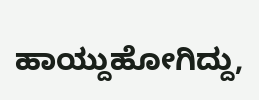ಹಾಯ್ದುಹೋಗಿದ್ದು,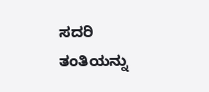ಸದರಿ ತಂತಿಯನ್ನು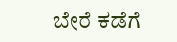ಬೇರೆ ಕಡೆಗೆ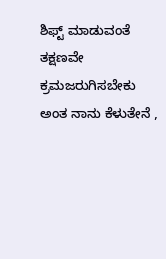ಶಿಫ್ಟ್ ಮಾಡುವಂತೆ ತಕ್ಷಣವೇ ಕ್ರಮಜರುಗಿಸಬೇಕು ಅಂತ ನಾನು ಕೆಳುತೇನೆ ,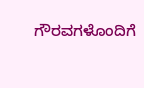ಗೌರವಗಳೊಂದಿಗೆ